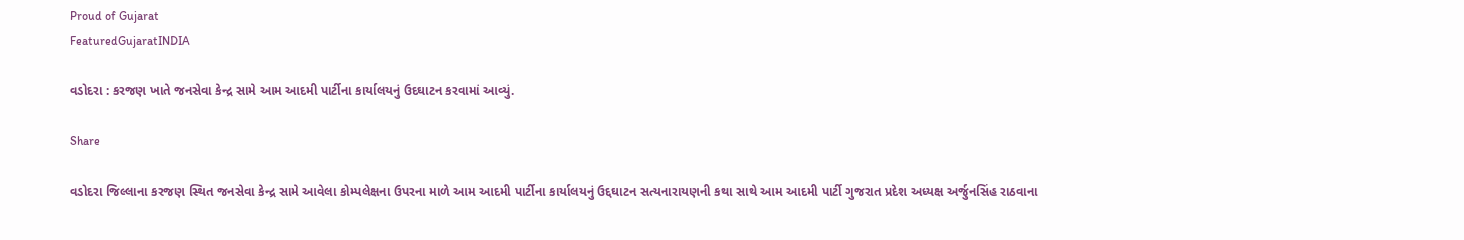Proud of Gujarat
FeaturedGujaratINDIA

વડોદરા : કરજણ ખાતે જનસેવા કેન્દ્ર સામે આમ આદમી પાર્ટીના કાર્યાલયનું ઉદઘાટન કરવામાં આવ્યું.

Share

વડોદરા જિલ્લાના કરજણ સ્થિત જનસેવા કેન્દ્ર સામે આવેલા કોમ્પલેક્ષના ઉપરના માળે આમ આદમી પાર્ટીના કાર્યાલયનું ઉદ્દઘાટન સત્યનારાયણની કથા સાથે આમ આદમી પાર્ટી ગુજરાત પ્રદેશ અધ્યક્ષ અર્જુનસિંહ રાઠવાના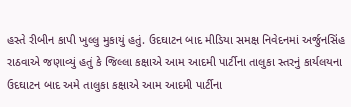હસ્તે રીબીન કાપી ખુલ્લુ મુકાયું હતું. ઉદઘાટન બાદ મીડિયા સમક્ષ નિવેદનમાં અર્જુનસિંહ રાઠવાએ જણાવ્યું હતું કે જિલ્લા કક્ષાએ આમ આદમી પાર્ટીના તાલુકા સ્તરનું કાર્યલયના ઉદઘાટન બાદ અમે તાલુકા કક્ષાએ આમ આદમી પાર્ટીના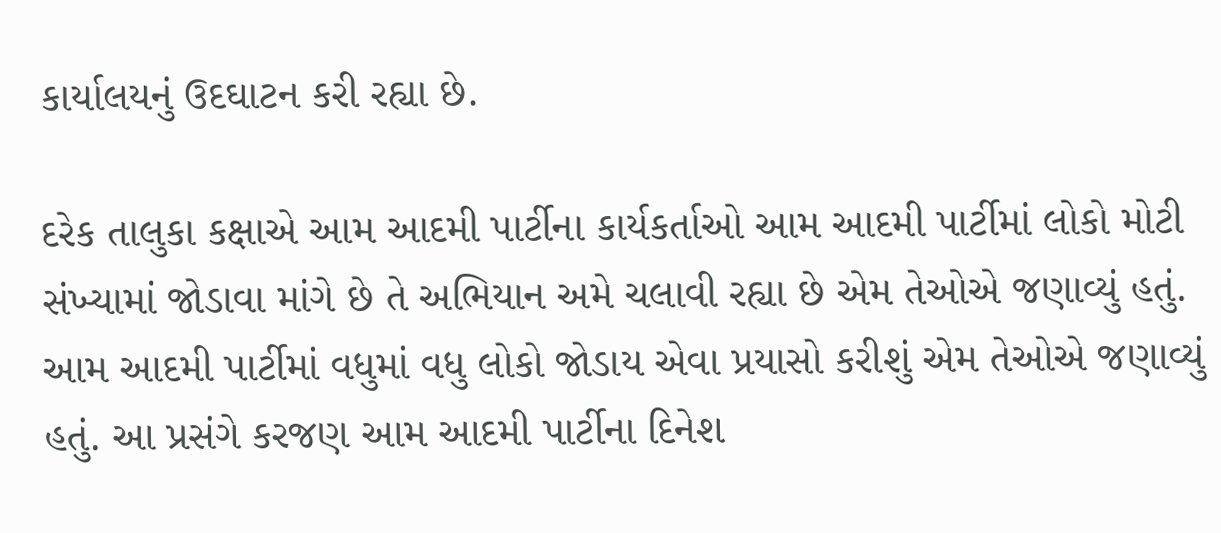કાર્યાલયનું ઉદઘાટન કરી રહ્યા છે.

દરેક તાલુકા કક્ષાએ આમ આદમી પાર્ટીના કાર્યકર્તાઓ આમ આદમી પાર્ટીમાં લોકો મોટી સંખ્યામાં જોડાવા માંગે છે તે અભિયાન અમે ચલાવી રહ્યા છે એમ તેઓએ જણાવ્યું હતું. આમ આદમી પાર્ટીમાં વધુમાં વધુ લોકો જોડાય એવા પ્રયાસો કરીશું એમ તેઓએ જણાવ્યું હતું. આ પ્રસંગે કરજણ આમ આદમી પાર્ટીના દિનેશ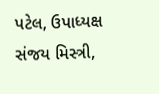પટેલ, ઉપાધ્યક્ષ સંજય મિસ્ત્રી,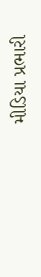મીડિયા પ્રભારી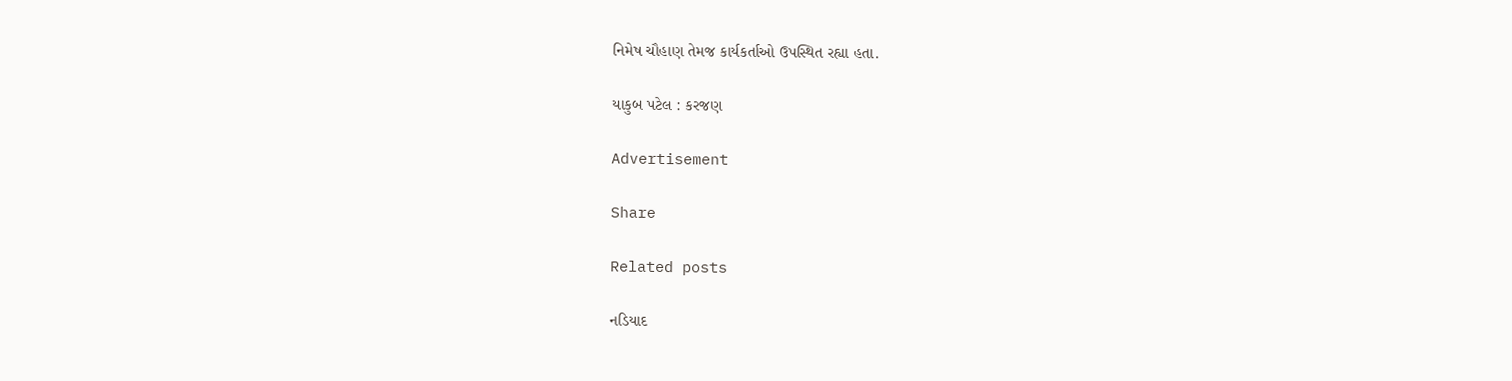નિમેષ ચૌહાણ તેમજ કાર્યકર્તાઓ ઉપસ્થિત રહ્યા હતા.

યાકુબ પટેલ : કરજણ

Advertisement

Share

Related posts

નડિયાદ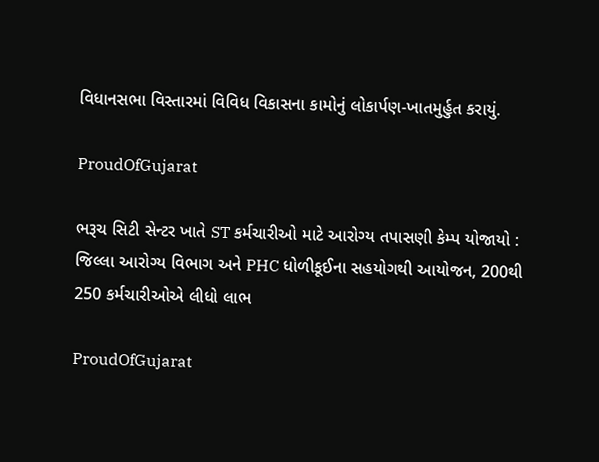વિધાનસભા વિસ્તારમાં વિવિધ વિકાસના કામોનું લોકાર્પણ-ખાતમુર્હુત કરાયું.

ProudOfGujarat

ભરૂચ સિટી સેન્ટર ખાતે ST કર્મચારીઓ માટે આરોગ્ય તપાસણી કેમ્પ યોજાયો : જિલ્લા આરોગ્ય વિભાગ અને PHC ધોળીકૂઈના સહયોગથી આયોજન, 200થી 250 કર્મચારીઓએ લીધો લાભ

ProudOfGujarat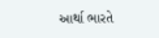આર્થા ભારતે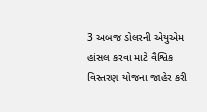3 અબજ ડોલરની એયુએમ હાંસલ કરવા માટે વૈશ્વિક વિસ્તરણ યોજના જાહેર કરી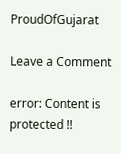ProudOfGujarat

Leave a Comment

error: Content is protected !!